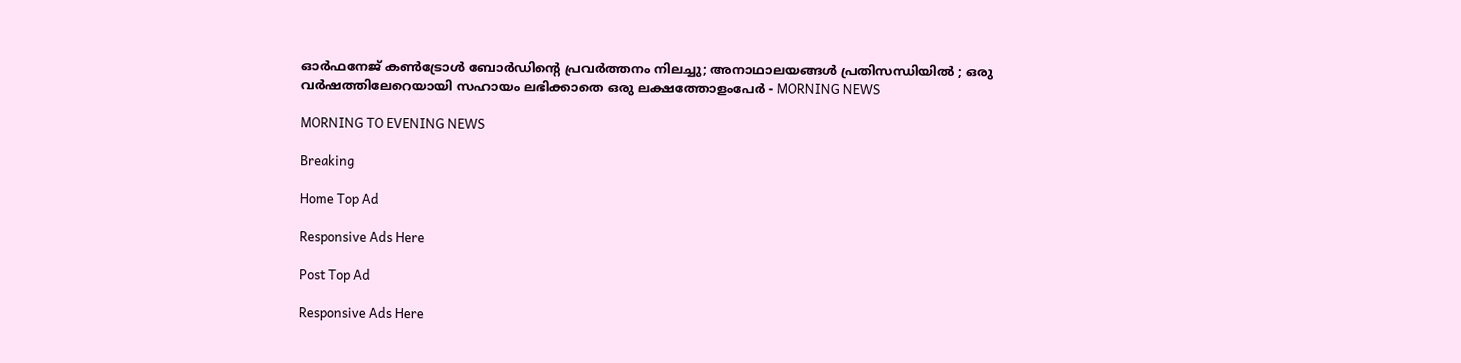ഓര്‍ഫനേജ്‌ കണ്‍ട്രോള്‍ ബോര്‍ഡിന്റെ പ്രവര്‍ത്തനം നിലച്ചു; അനാഥാലയങ്ങള്‍ പ്രതിസന്ധിയില്‍ ; ഒരു വര്‍ഷത്തിലേറെയായി സഹായം ലഭിക്കാതെ ഒരു ലക്ഷത്തോളംപേര്‍ - MORNING NEWS

MORNING TO EVENING NEWS

Breaking

Home Top Ad

Responsive Ads Here

Post Top Ad

Responsive Ads Here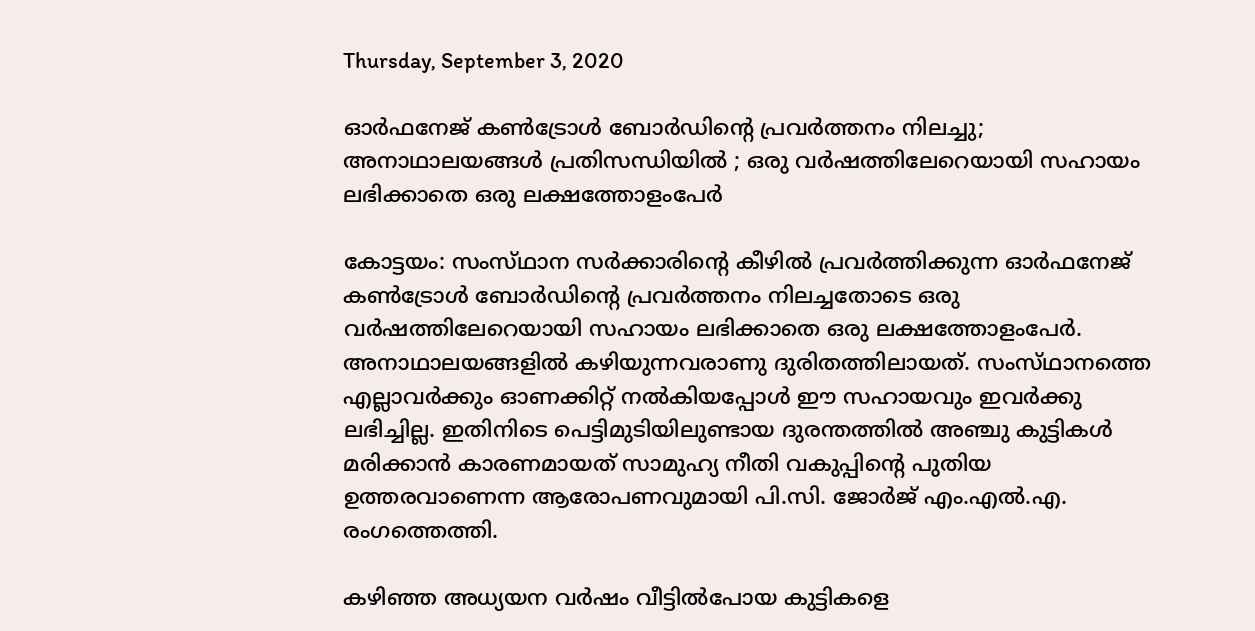Thursday, September 3, 2020

ഓര്‍ഫനേജ്‌ കണ്‍ട്രോള്‍ ബോര്‍ഡിന്റെ പ്രവര്‍ത്തനം നിലച്ചു; അനാഥാലയങ്ങള്‍ പ്രതിസന്ധിയില്‍ ; ഒരു വര്‍ഷത്തിലേറെയായി സഹായം ലഭിക്കാതെ ഒരു ലക്ഷത്തോളംപേര്‍

കോട്ടയം: സംസ്‌ഥാന സര്‍ക്കാരിന്റെ കീഴില്‍ പ്രവര്‍ത്തിക്കുന്ന ഓര്‍ഫനേജ്‌ കണ്‍ട്രോള്‍ ബോര്‍ഡിന്റെ പ്രവര്‍ത്തനം നിലച്ചതോടെ ഒരു വര്‍ഷത്തിലേറെയായി സഹായം ലഭിക്കാതെ ഒരു ലക്ഷത്തോളംപേര്‍. അനാഥാലയങ്ങളില്‍ കഴിയുന്നവരാണു ദുരിതത്തിലായത്‌. സംസ്‌ഥാനത്തെ എല്ലാവര്‍ക്കും ഓണക്കിറ്റ്‌ നല്‍കിയപ്പോള്‍ ഈ സഹായവും ഇവര്‍ക്കു ലഭിച്ചില്ല. ഇതിനിടെ പെട്ടിമുടിയിലുണ്ടായ ദുരന്തത്തില്‍ അഞ്ചു കുട്ടികള്‍ മരിക്കാന്‍ കാരണമായത്‌ സാമുഹ്യ നീതി വകുപ്പിന്റെ പുതിയ ഉത്തരവാണെന്ന ആരോപണവുമായി പി.സി. ജോര്‍ജ്‌ എം.എല്‍.എ. രംഗത്തെത്തി.

കഴിഞ്ഞ അധ്യയന വര്‍ഷം വീട്ടില്‍പോയ കുട്ടികളെ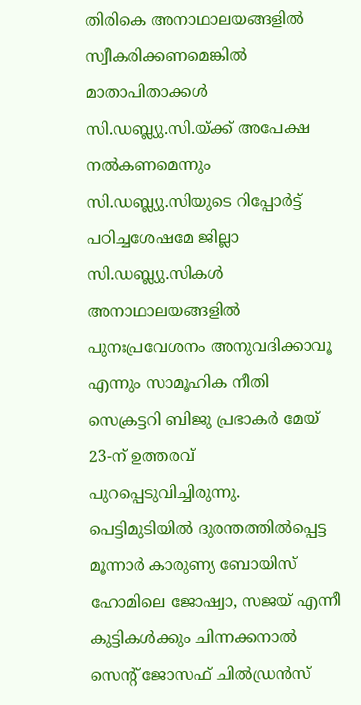തിരികെ അനാഥാലയങ്ങളില്‍ സ്വീകരിക്കണമെങ്കില്‍ മാതാപിതാക്കള്‍ സി.ഡബ്ല്യു.സി.യ്‌ക്ക്‌ അപേക്ഷ നല്‍കണമെന്നും സി.ഡബ്ല്യു.സിയുടെ റിപ്പോര്‍ട്ട്‌ പഠിച്ചശേഷമേ ജില്ലാ സി.ഡബ്ല്യു.സികള്‍ അനാഥാലയങ്ങളില്‍ പുനഃപ്രവേശനം അനുവദിക്കാവൂ എന്നും സാമൂഹിക നീതി സെക്രട്ടറി ബിജു പ്രഭാകര്‍ മേയ്‌ 23-ന്‌ ഉത്തരവ്‌ പുറപ്പെടുവിച്ചിരുന്നു. പെട്ടിമുടിയില്‍ ദുരന്തത്തില്‍പ്പെട്ട മൂന്നാര്‍ കാരുണ്യ ബോയിസ്‌ ഹോമിലെ ജോഷ്വാ, സജയ്‌ എന്നീ കുട്ടികള്‍ക്കും ചിന്നക്കനാല്‍ സെന്റ്‌ ജോസഫ്‌ ചില്‍ഡ്രന്‍സ്‌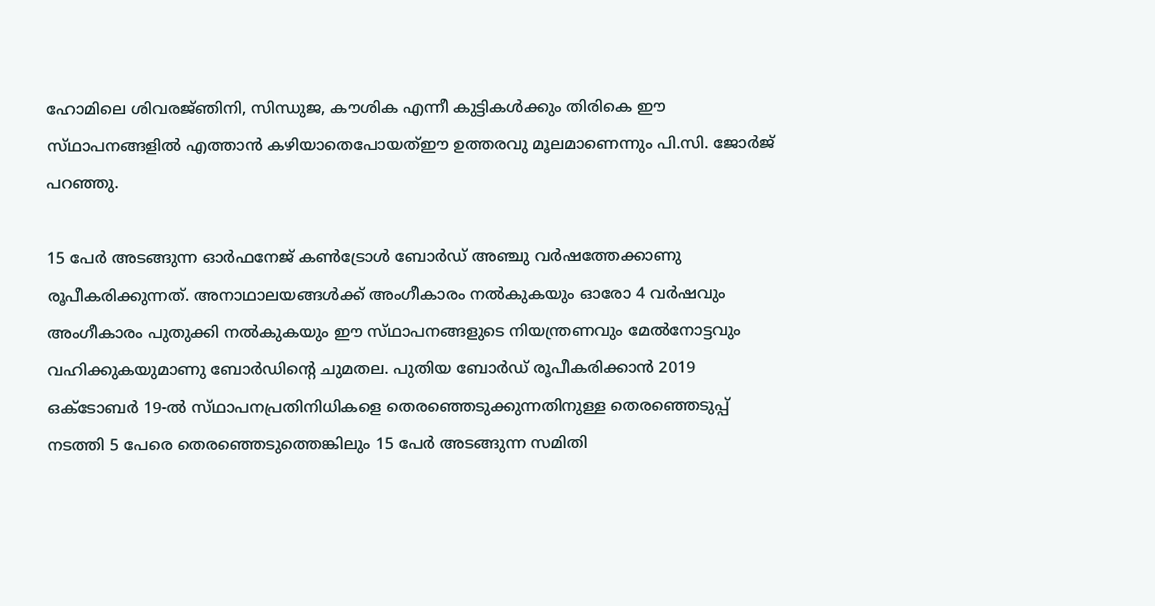ഹോമിലെ ശിവരജ്‌ഞിനി, സിന്ധുജ, കൗശിക എന്നീ കുട്ടികള്‍ക്കും തിരികെ ഈ സ്‌ഥാപനങ്ങളില്‍ എത്താന്‍ കഴിയാതെപോയത്‌ഈ ഉത്തരവു മൂലമാണെന്നും പി.സി. ജോര്‍ജ്‌ പറഞ്ഞു.

15 പേര്‍ അടങ്ങുന്ന ഓര്‍ഫനേജ്‌ കണ്‍ട്രോള്‍ ബോര്‍ഡ്‌ അഞ്ചു വര്‍ഷത്തേക്കാണു രൂപീകരിക്കുന്നത്‌. അനാഥാലയങ്ങള്‍ക്ക്‌ അംഗീകാരം നല്‍കുകയും ഓരോ 4 വര്‍ഷവും അംഗീകാരം പുതുക്കി നല്‍കുകയും ഈ സ്‌ഥാപനങ്ങളുടെ നിയന്ത്രണവും മേല്‍നോട്ടവും വഹിക്കുകയുമാണു ബോര്‍ഡിന്റെ ചുമതല. പുതിയ ബോര്‍ഡ്‌ രൂപീകരിക്കാന്‍ 2019 ഒക്‌ടോബര്‍ 19-ല്‍ സ്‌ഥാപനപ്രതിനിധികളെ തെരഞ്ഞെടുക്കുന്നതിനുള്ള തെരഞ്ഞെടുപ്പ്‌ നടത്തി 5 പേരെ തെരഞ്ഞെടുത്തെങ്കിലും 15 പേര്‍ അടങ്ങുന്ന സമിതി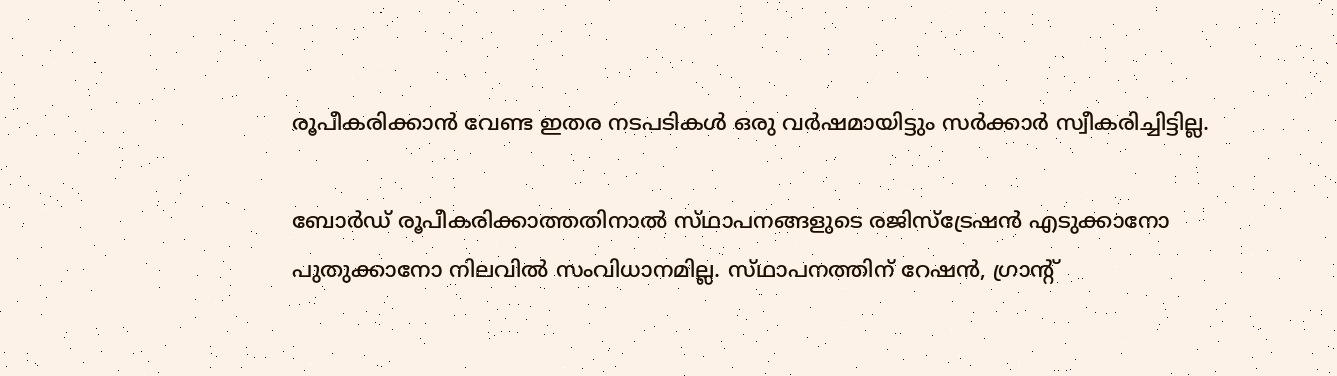രൂപീകരിക്കാന്‍ വേണ്ട ഇതര നടപടികള്‍ ഒരു വര്‍ഷമായിട്ടും സര്‍ക്കാര്‍ സ്വീകരിച്ചിട്ടില്ല.

ബോര്‍ഡ്‌ രൂപീകരിക്കാത്തതിനാല്‍ സ്‌ഥാപനങ്ങളുടെ രജിസ്‌ട്രേഷന്‍ എടുക്കാനോ പുതുക്കാനോ നിലവില്‍ സംവിധാനമില്ല. സ്‌ഥാപനത്തിന്‌ റേഷന്‍, ഗ്രാന്റ്‌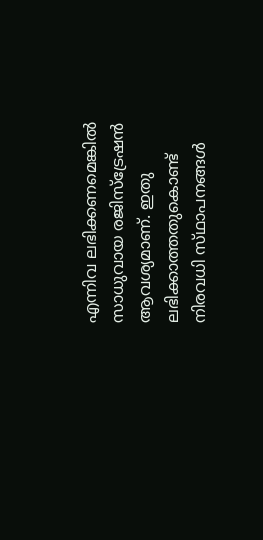എന്നിവ ലഭിക്കണമെങ്കില്‍ സാധുവായ രജിസ്‌ട്രേഷന്‍ ആവശ്യമാണ്‌. ഇതു ലഭിക്കാത്തതുകൊണ്ട്‌ നിരവധി സ്‌ഥാപനങ്ങള്‍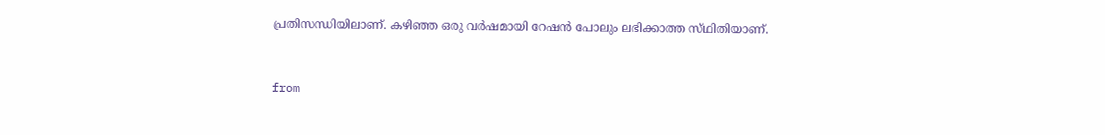പ്രതിസന്ധിയിലാണ്‌. കഴിഞ്ഞ ഒരു വര്‍ഷമായി റേഷന്‍ പോലും ലഭിക്കാത്ത സ്‌ഥിതിയാണ്‌.



from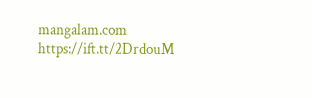mangalam.com https://ift.tt/2DrdouM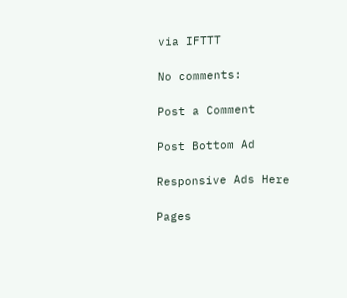via IFTTT

No comments:

Post a Comment

Post Bottom Ad

Responsive Ads Here

Pages